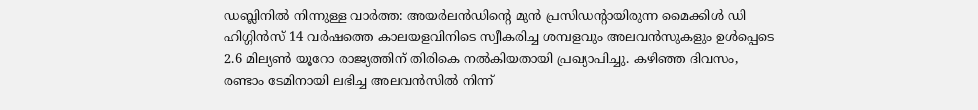ഡബ്ലിനിൽ നിന്നുള്ള വാർത്ത: അയർലൻഡിന്റെ മുന്‍ പ്രസിഡന്റായിരുന്ന മൈക്കിള്‍ ഡി ഹിഗ്ഗിന്‍സ് 14 വർഷത്തെ കാലയളവിനിടെ സ്വീകരിച്ച ശമ്പളവും അലവന്‍സുകളും ഉൾപ്പെടെ 2.6 മില്യണ്‍ യൂറോ രാജ്യത്തിന് തിരികെ നല്‍കിയതായി പ്രഖ്യാപിച്ചു. കഴിഞ്ഞ ദിവസം, രണ്ടാം ടേമിനായി ലഭിച്ച അലവന്‍സിൽ നിന്ന്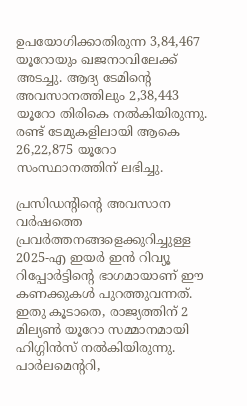ഉപയോഗിക്കാതിരുന്ന 3,84,467 യൂറോയും ഖജനാവിലേക്ക് അടച്ചു. ആദ്യ ടേമിന്റെ അവസാനത്തിലും 2,38,443 യൂറോ തിരികെ നൽകിയിരുന്നു. രണ്ട് ടേമുകളിലായി ആകെ 26,22,875 യൂറോ സംസ്ഥാനത്തിന് ലഭിച്ചു.

പ്രസിഡന്റിന്റെ അവസാന വർഷത്തെ പ്രവർത്തനങ്ങളെക്കുറിച്ചുള്ള 2025-എ ഇയർ ഇൻ റിവ്യൂ റിപ്പോർട്ടിന്റെ ഭാഗമായാണ് ഈ കണക്കുകൾ പുറത്തുവന്നത്. ഇതു കൂടാതെ, രാജ്യത്തിന് 2 മില്യണ്‍ യൂറോ സമ്മാനമായി ഹിഗ്ഗിന്‍സ് നല്‍കിയിരുന്നു. പാര്‍ലമെന്ററി,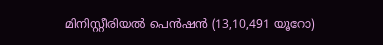മിനിസ്റ്റീരിയല്‍ പെൻഷന്‍ (13,10,491 യൂറോ)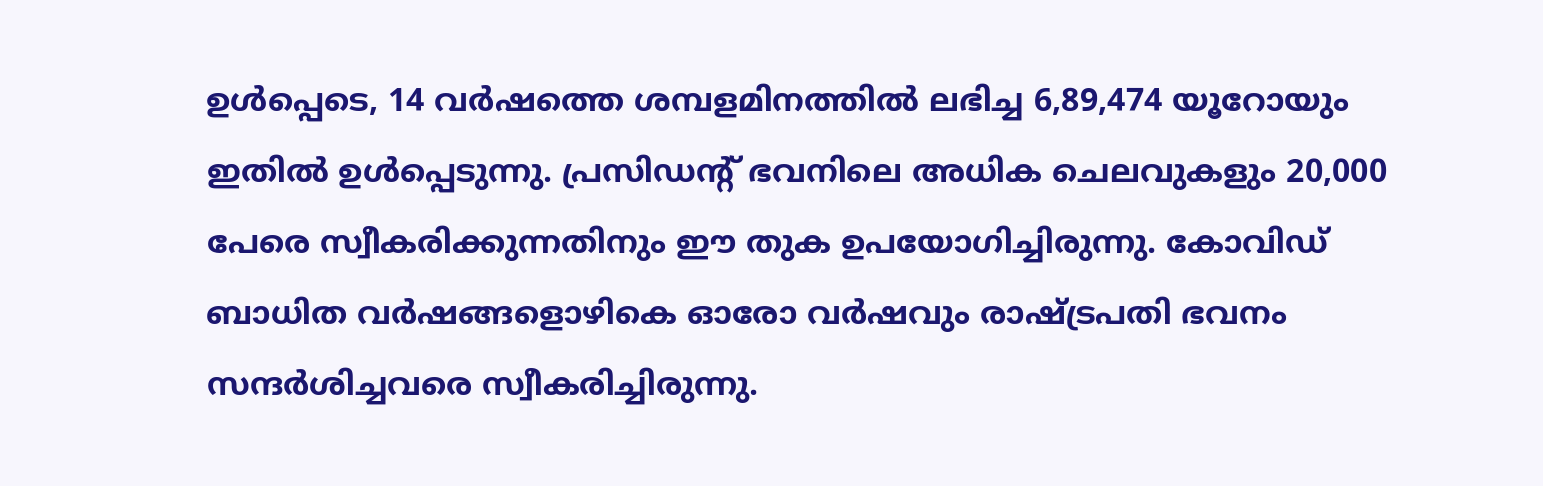ഉൾപ്പെടെ, 14 വർഷത്തെ ശമ്പളമിനത്തില്‍ ലഭിച്ച 6,89,474 യൂറോയും ഇതിൽ ഉൾപ്പെടുന്നു. പ്രസിഡന്റ് ഭവനിലെ അധിക ചെലവുകളും 20,000 പേരെ സ്വീകരിക്കുന്നതിനും ഈ തുക ഉപയോഗിച്ചിരുന്നു. കോവിഡ് ബാധിത വർഷങ്ങളൊഴികെ ഓരോ വർഷവും രാഷ്ട്രപതി ഭവനം സന്ദർശിച്ചവരെ സ്വീകരിച്ചിരുന്നു.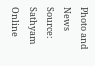Photo and News Source: Sathyam Online